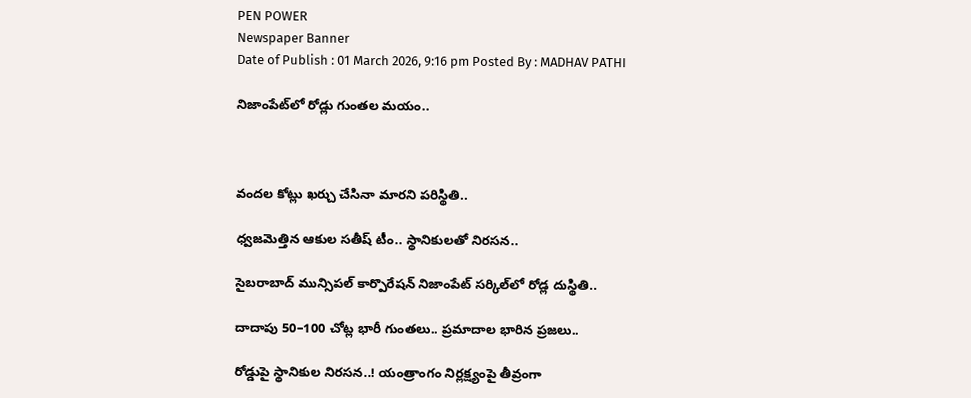PEN POWER
Newspaper Banner
Date of Publish : 01 March 2026, 9:16 pm Posted By : MADHAV PATHI

నిజాంపేట్‌లో రోడ్లు గుంతల మయం..



వందల కోట్లు ఖర్చు చేసినా మారని పరిస్థితి..

ధ్వజమెత్తిన ఆకుల సతీష్ టీం.. స్థానికులతో నిరసన..

సైబరాబాద్ మున్సిపల్ కార్పొరేషన్ నిజాంపేట్ సర్కిల్‌లో రోడ్ల దుస్థితి..

దాదాపు 50–100 చోట్ల భారీ గుంతలు.. ప్రమాదాల భారిన ప్రజలు..

రోడ్డుపై స్థానికుల నిరసన..! యంత్రాంగం నిర్లక్ష్యంపై తీవ్రంగా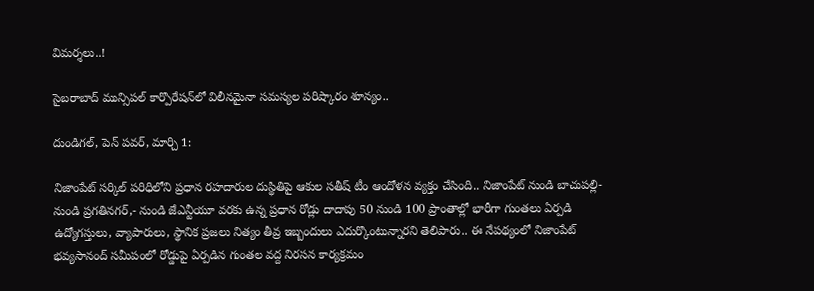విమర్శలు..!

సైబరాబాద్ మున్సిపల్ కార్పొరేషన్‌లో విలీనమైనా సమస్యల పరిష్కారం శూన్యం..

దుండిగల్‌, పెన్ పవర్, మార్చి 1:

నిజాంపేట్ సర్కిల్ పరిధిలోని ప్రధాన రహదారుల దుస్థితిపై ఆకుల సతీష్ టీం ఆందోళన వ్యక్తం చేసింది.. నిజాంపేట్ నుండి బాచుపల్లి- నుండి ప్రగతినగర్,- నుండి జేఎన్టీయూ వరకు ఉన్న ప్రధాన రోడ్లు దాదాపు 50 నుండి 100 ప్రాంతాల్లో భారీగా గుంతలు ఏర్పడి ఉద్యోగస్తులు, వ్యాపారులు, స్థానిక ప్రజలు నిత్యం తీవ్ర ఇబ్బందులు ఎదుర్కొంటున్నారని తెలిపారు.. ఈ నేపథ్యంలో నిజాంపేట్ భవ్యసానంద్ సమీపంలో రోడ్డుపై ఏర్పడిన గుంతల వద్ద నిరసన కార్యక్రమం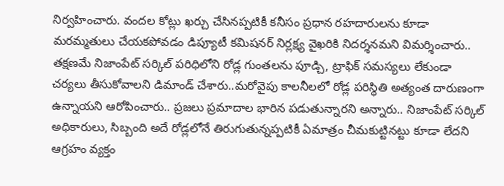నిర్వహించారు. వందల కోట్లు ఖర్చు చేసినప్పటికీ కనీసం ప్రధాన రహదారులను కూడా మరమ్మతులు చేయకపోవడం డిప్యూటీ కమిషనర్ నిర్లక్ష్య వైఖరికి నిదర్శనమని విమర్శించారు.. తక్షణమే నిజాంపేట్ సర్కిల్ పరిధిలోని రోడ్ల గుంతలను పూడ్చి, ట్రాఫిక్ సమస్యలు లేకుండా చర్యలు తీసుకోవాలని డిమాండ్ చేశారు..మరోవైపు కాలనీలలో రోడ్ల పరిస్థితి అత్యంత దారుణంగా ఉన్నాయని ఆరోపించారు.. ప్రజలు ప్రమాదాల భారిన పడుతున్నారని అన్నారు.. నిజాంపేట్ సర్కిల్ అధికారులు, సిబ్బంది అదే రోడ్లలోనే తిరుగుతున్నప్పటికీ ఏమాత్రం చీమకుట్టినట్టు కూడా లేదని ఆగ్రహం వ్యక్తం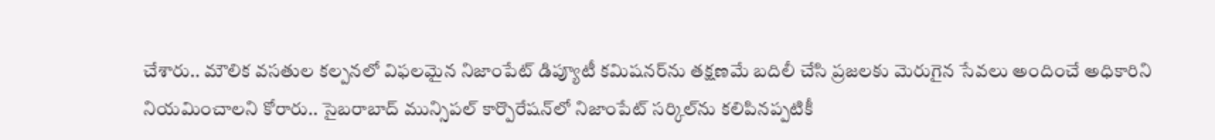చేశారు.. మౌలిక వసతుల కల్పనలో విఫలమైన నిజాంపేట్ డిప్యూటీ కమిషనర్‌ను తక్షణమే బదిలీ చేసి ప్రజలకు మెరుగైన సేవలు అందించే అధికారిని నియమించాలని కోరారు.. సైబరాబాద్ మున్సిపల్ కార్పొరేషన్‌లో నిజాంపేట్ సర్కిల్‌ను కలిపినప్పటికీ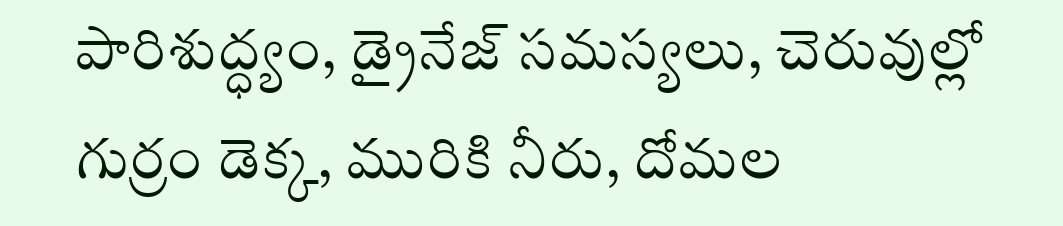పారిశుద్ధ్యం, డ్రైనేజ్ సమస్యలు, చెరువుల్లో గుర్రం డెక్క, మురికి నీరు, దోమల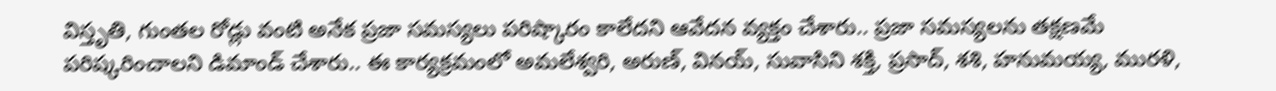విస్తృతి, గుంతల రోడ్లు వంటి అనేక ప్రజా సమస్యలు పరిష్కారం కాలేదని ఆవేదన వ్యక్తం చేశారు.. ప్రజా సమస్యలను తక్షణమే పరిష్కరించాలని డిమాండ్ చేశారు.. ఈ కార్యక్రమంలో అమలేశ్వరి, అరుణ్, వినయ్, సువాసిని శక్తి, ప్రసాద్, శశి, హనుమయ్య, మురళి,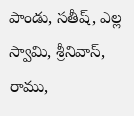పాండు, సతీష్, ఎల్ల స్వామి, శ్రీనివాస్, రాము,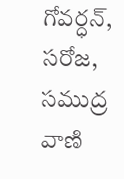గోవర్ధన్, సరోజ, సముద్ర వాణి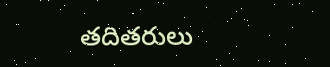తదితరులు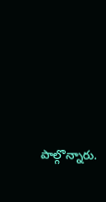పాల్గొన్నారు.